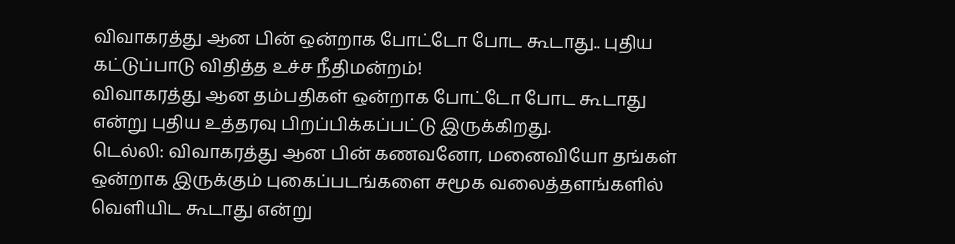விவாகரத்து ஆன பின் ஒன்றாக போட்டோ போட கூடாது.. புதிய கட்டுப்பாடு விதித்த உச்ச நீதிமன்றம்!
விவாகரத்து ஆன தம்பதிகள் ஒன்றாக போட்டோ போட கூடாது என்று புதிய உத்தரவு பிறப்பிக்கப்பட்டு இருக்கிறது.
டெல்லி: விவாகரத்து ஆன பின் கணவனோ, மனைவியோ தங்கள் ஒன்றாக இருக்கும் புகைப்படங்களை சமூக வலைத்தளங்களில் வெளியிட கூடாது என்று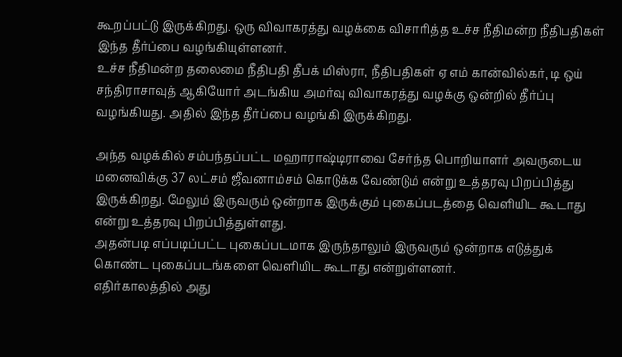கூறப்பட்டு இருக்கிறது. ஒரு விவாகரத்து வழக்கை விசாரித்த உச்ச நீதிமன்ற நீதிபதிகள் இந்த தீர்ப்பை வழங்கியுள்ளனர்.
உச்ச நீதிமன்ற தலைமை நீதிபதி தீபக் மிஸ்ரா, நீதிபதிகள் ஏ எம் கான்வில்கர், டி ஒய் சந்திராசாவுத் ஆகியோர் அடங்கிய அமர்வு விவாகரத்து வழக்கு ஒன்றில் தீர்ப்பு வழங்கியது. அதில் இந்த தீர்ப்பை வழங்கி இருக்கிறது.

அந்த வழக்கில் சம்பந்தப்பட்ட மஹாராஷ்டிராவை சேர்ந்த பொறியாளர் அவருடைய மனைவிக்கு 37 லட்சம் ஜீவனாம்சம் கொடுக்க வேண்டும் என்று உத்தரவு பிறப்பித்து இருக்கிறது. மேலும் இருவரும் ஒன்றாக இருக்கும் புகைப்படத்தை வெளியிட கூடாது என்று உத்தரவு பிறப்பித்துள்ளது.
அதன்படி எப்படிப்பட்ட புகைப்படமாக இருந்தாலும் இருவரும் ஒன்றாக எடுத்துக் கொண்ட புகைப்படங்களை வெளியிட கூடாது என்றுள்ளனர்.
எதிர்காலத்தில் அது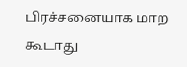பிரச்சனையாக மாற கூடாது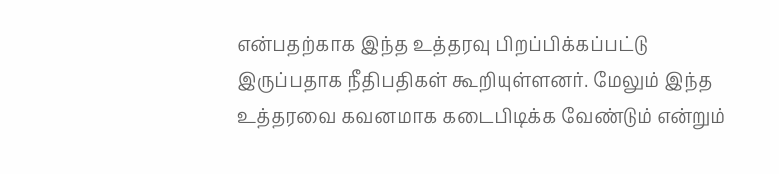என்பதற்காக இந்த உத்தரவு பிறப்பிக்கப்பட்டு இருப்பதாக நீதிபதிகள் கூறியுள்ளனர். மேலும் இந்த உத்தரவை கவனமாக கடைபிடிக்க வேண்டும் என்றும்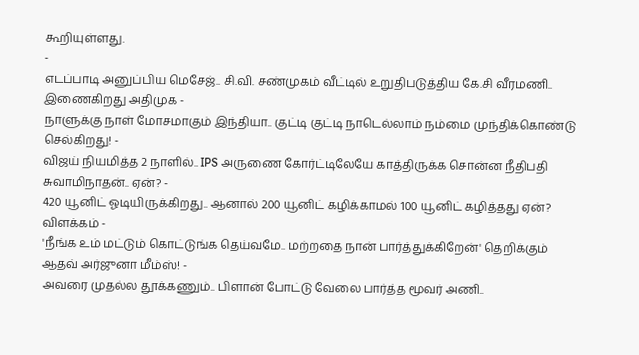கூறியுள்ளது.
-
எடப்பாடி அனுப்பிய மெசேஜ்.. சி.வி. சண்முகம் வீட்டில் உறுதிபடுத்திய கே.சி வீரமணி.. இணைகிறது அதிமுக -
நாளுக்கு நாள் மோசமாகும் இந்தியா.. குட்டி குட்டி நாடெல்லாம் நம்மை முந்திக்கொண்டு செல்கிறது! -
விஜய் நியமித்த 2 நாளில்.. IPS அருணை கோர்ட்டிலேயே காத்திருக்க சொன்ன நீதிபதி சுவாமிநாதன்.. ஏன்? -
420 யூனிட் ஓடியிருக்கிறது.. ஆனால் 200 யூனிட் கழிக்காமல் 100 யூனிட் கழித்தது ஏன்? விளக்கம் -
'நீங்க உம் மட்டும் கொட்டுங்க தெய்வமே.. மற்றதை நான் பார்த்துக்கிறேன்' தெறிக்கும் ஆதவ் அர்ஜுனா மீம்ஸ்! -
அவரை முதல்ல தூக்கணும்.. பிளான் போட்டு வேலை பார்த்த மூவர் அணி..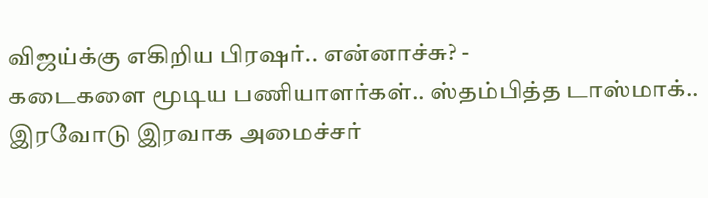விஜய்க்கு எகிறிய பிரஷர்.. என்னாச்சு? -
கடைகளை மூடிய பணியாளர்கள்.. ஸ்தம்பித்த டாஸ்மாக்.. இரவோடு இரவாக அமைச்சர்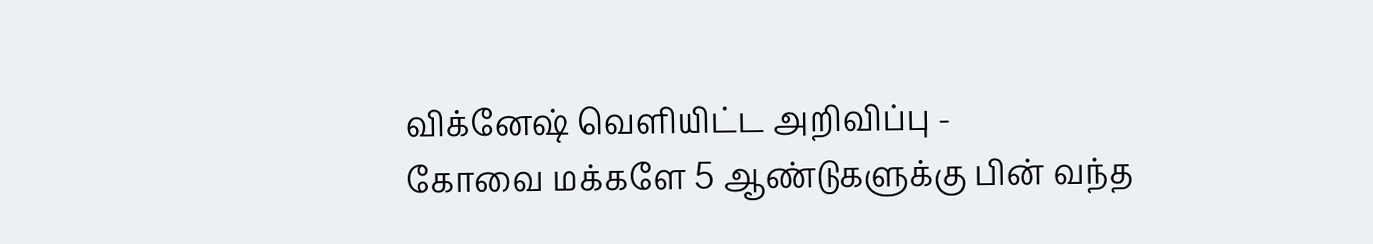விக்னேஷ் வெளியிட்ட அறிவிப்பு -
கோவை மக்களே 5 ஆண்டுகளுக்கு பின் வந்த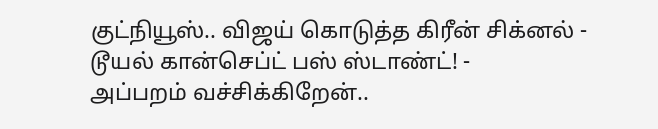குட்நியூஸ்.. விஜய் கொடுத்த கிரீன் சிக்னல் - டூயல் கான்செப்ட் பஸ் ஸ்டாண்ட்! -
அப்பறம் வச்சிக்கிறேன்..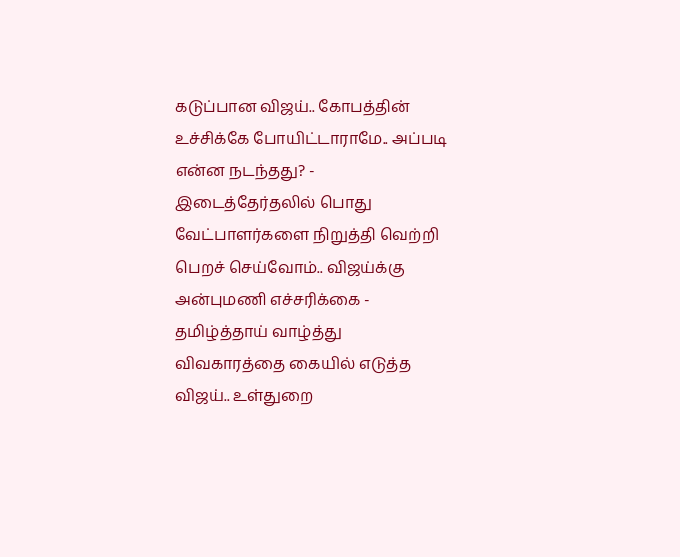கடுப்பான விஜய்.. கோபத்தின் உச்சிக்கே போயிட்டாராமே.. அப்படி என்ன நடந்தது? -
இடைத்தேர்தலில் பொது வேட்பாளர்களை நிறுத்தி வெற்றி பெறச் செய்வோம்.. விஜய்க்கு அன்புமணி எச்சரிக்கை -
தமிழ்த்தாய் வாழ்த்து விவகாரத்தை கையில் எடுத்த விஜய்.. உள்துறை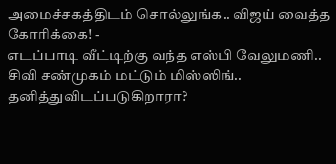அமைச்சகத்திடம் சொல்லுங்க.. விஜய் வைத்த கோரிக்கை! -
எடப்பாடி வீட்டிற்கு வந்த எஸ்பி வேலுமணி.. சிவி சண்முகம் மட்டும் மிஸ்ஸிங்.. தனித்துவிடப்படுகிறாரா?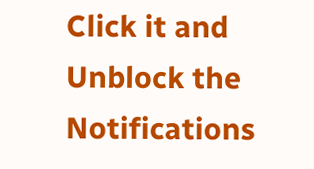Click it and Unblock the Notifications